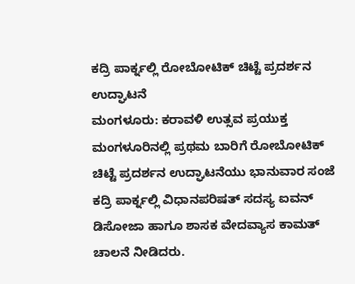ಕದ್ರಿ ಪಾರ್ಕ್ನಲ್ಲಿ ರೋಬೋಟಿಕ್ ಚಿಟ್ಟೆ ಪ್ರದರ್ಶನ ಉದ್ಘಾಟನೆ
ಮಂಗಳೂರು: ಕರಾವಳಿ ಉತ್ಸವ ಪ್ರಯುಕ್ತ ಮಂಗಳೂರಿನಲ್ಲಿ ಪ್ರಥಮ ಬಾರಿಗೆ ರೋಬೋಟಿಕ್ ಚಿಟ್ಟೆ ಪ್ರದರ್ಶನ ಉದ್ಘಾಟನೆಯು ಭಾನುವಾರ ಸಂಜೆ ಕದ್ರಿ ಪಾರ್ಕ್ನಲ್ಲಿ ವಿಧಾನಪರಿಷತ್ ಸದಸ್ಯ ಐವನ್ ಡಿಸೋಜಾ ಹಾಗೂ ಶಾಸಕ ವೇದವ್ಯಾಸ ಕಾಮತ್ ಚಾಲನೆ ನೀಡಿದರು.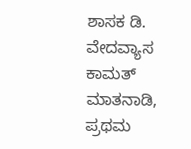ಶಾಸಕ ಡಿ. ವೇದವ್ಯಾಸ ಕಾಮತ್ ಮಾತನಾಡಿ, ಪ್ರಥಮ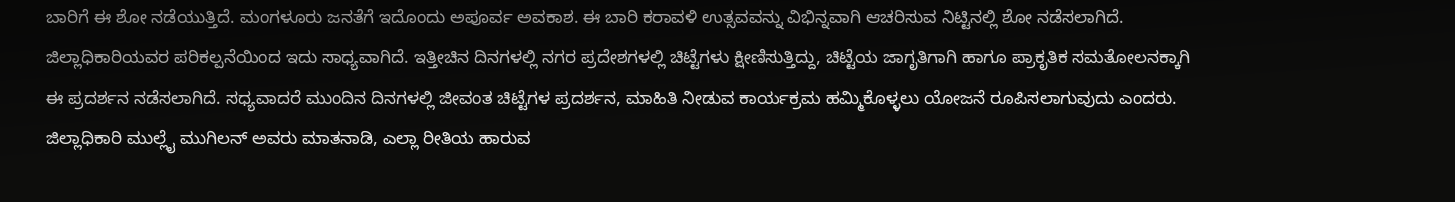ಬಾರಿಗೆ ಈ ಶೋ ನಡೆಯುತ್ತಿದೆ. ಮಂಗಳೂರು ಜನತೆಗೆ ಇದೊಂದು ಅಪೂರ್ವ ಅವಕಾಶ. ಈ ಬಾರಿ ಕರಾವಳಿ ಉತ್ಸವವನ್ನು ವಿಭಿನ್ನವಾಗಿ ಆಚರಿಸುವ ನಿಟ್ಟಿನಲ್ಲಿ ಶೋ ನಡೆಸಲಾಗಿದೆ. ಜಿಲ್ಲಾಧಿಕಾರಿಯವರ ಪರಿಕಲ್ಪನೆಯಿಂದ ಇದು ಸಾಧ್ಯವಾಗಿದೆ. ಇತ್ತೀಚಿನ ದಿನಗಳಲ್ಲಿ ನಗರ ಪ್ರದೇಶಗಳಲ್ಲಿ ಚಿಟ್ಟೆಗಳು ಕ್ಷೀಣಿಸುತ್ತಿದ್ದು, ಚಿಟ್ಟೆಯ ಜಾಗೃತಿಗಾಗಿ ಹಾಗೂ ಪ್ರಾಕೃತಿಕ ಸಮತೋಲನಕ್ಕಾಗಿ ಈ ಪ್ರದರ್ಶನ ನಡೆಸಲಾಗಿದೆ. ಸಧ್ಯವಾದರೆ ಮುಂದಿನ ದಿನಗಳಲ್ಲಿ ಜೀವಂತ ಚಿಟ್ಟೆಗಳ ಪ್ರದರ್ಶನ, ಮಾಹಿತಿ ನೀಡುವ ಕಾರ್ಯಕ್ರಮ ಹಮ್ಮಿಕೊಳ್ಳಲು ಯೋಜನೆ ರೂಪಿಸಲಾಗುವುದು ಎಂದರು.
ಜಿಲ್ಲಾಧಿಕಾರಿ ಮುಲ್ಲೈ ಮುಗಿಲನ್ ಅವರು ಮಾತನಾಡಿ, ಎಲ್ಲಾ ರೀತಿಯ ಹಾರುವ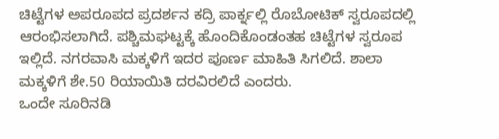ಚಿಟ್ಟೆಗಳ ಅಪರೂಪದ ಪ್ರದರ್ಶನ ಕದ್ರಿ ಪಾರ್ಕ್ನಲ್ಲಿ ರೊಬೋಟಿಕ್ ಸ್ವರೂಪದಲ್ಲಿ ಆರಂಭಿಸಲಾಗಿದೆ. ಪಶ್ಚಿಮಘಟ್ಟಕ್ಕೆ ಹೊಂದಿಕೊಂಡಂತಹ ಚಿಟ್ಟೆಗಳ ಸ್ವರೂಪ ಇಲ್ಲಿದೆ. ನಗರವಾಸಿ ಮಕ್ಕಳಿಗೆ ಇದರ ಪೂರ್ಣ ಮಾಹಿತಿ ಸಿಗಲಿದೆ. ಶಾಲಾ ಮಕ್ಕಳಿಗೆ ಶೇ.50 ರಿಯಾಯಿತಿ ದರವಿರಲಿದೆ ಎಂದರು.
ಒಂದೇ ಸೂರಿನಡಿ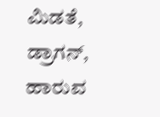ಮಿಡತೆ, ಡ್ರಾಗನ್, ಹಾರುವ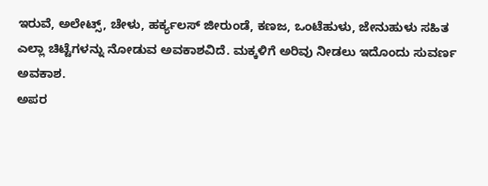ಇರುವೆ, ಅಲೇಟ್ಸ್, ಚೇಳು, ಹರ್ಕ್ಯಲಸ್ ಜೀರುಂಡೆ, ಕಣಜ, ಒಂಟೆಹುಳು, ಜೇನುಹುಳು ಸಹಿತ ಎಲ್ಲಾ ಚಿಟ್ಟೆಗಳನ್ನು ನೋಡುವ ಅವಕಾಶವಿದೆ. ಮಕ್ಕಳಿಗೆ ಅರಿವು ನೀಡಲು ಇದೊಂದು ಸುವರ್ಣ ಅವಕಾಶ.
ಅಪರ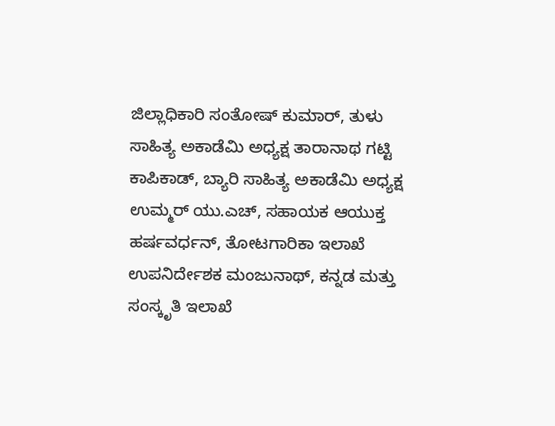ಜಿಲ್ಲಾಧಿಕಾರಿ ಸಂತೋಷ್ ಕುಮಾರ್, ತುಳು ಸಾಹಿತ್ಯ ಅಕಾಡೆಮಿ ಅಧ್ಯಕ್ಷ ತಾರಾನಾಥ ಗಟ್ಟಿ ಕಾಪಿಕಾಡ್, ಬ್ಯಾರಿ ಸಾಹಿತ್ಯ ಅಕಾಡೆಮಿ ಅಧ್ಯಕ್ಷ ಉಮ್ಮರ್ ಯು.ಎಚ್, ಸಹಾಯಕ ಆಯುಕ್ತ ಹರ್ಷವರ್ಧನ್, ತೋಟಗಾರಿಕಾ ಇಲಾಖೆ ಉಪನಿರ್ದೇಶಕ ಮಂಜುನಾಥ್, ಕನ್ನಡ ಮತ್ತು ಸಂಸ್ಕೃತಿ ಇಲಾಖೆ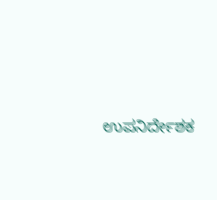ಉಪನಿರ್ದೇಶಕ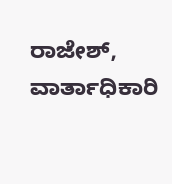ರಾಜೇಶ್, ವಾರ್ತಾಧಿಕಾರಿ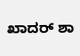ಖಾದರ್ ಶಾ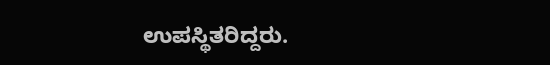ಉಪಸ್ಥಿತರಿದ್ದರು.